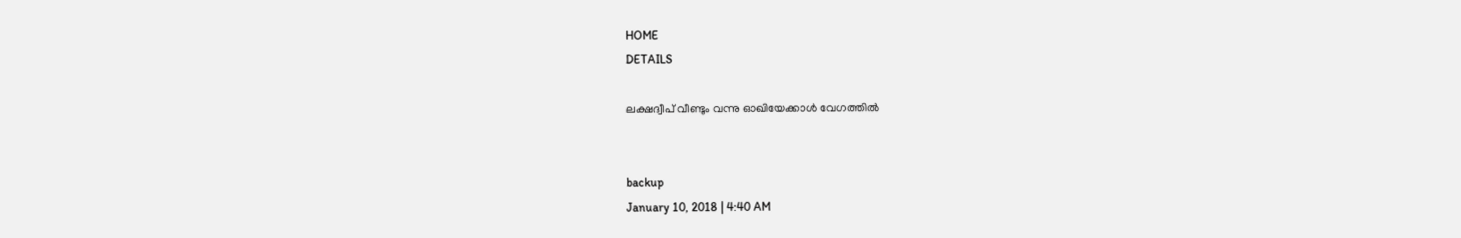HOME
DETAILS

ലക്ഷദ്വീപ് വീണ്ടും വന്നു ഓഖിയേക്കാള്‍ വേഗത്തില്‍


backup
January 10, 2018 | 4:40 AM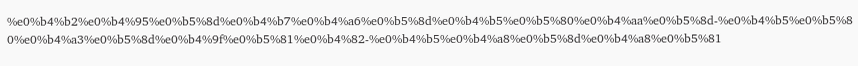%e0%b4%b2%e0%b4%95%e0%b5%8d%e0%b4%b7%e0%b4%a6%e0%b5%8d%e0%b4%b5%e0%b5%80%e0%b4%aa%e0%b5%8d-%e0%b4%b5%e0%b5%80%e0%b4%a3%e0%b5%8d%e0%b4%9f%e0%b5%81%e0%b4%82-%e0%b4%b5%e0%b4%a8%e0%b5%8d%e0%b4%a8%e0%b5%81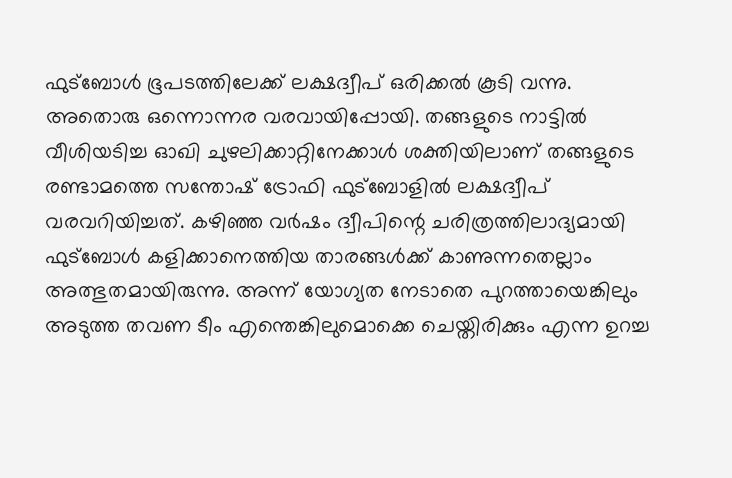ഫുട്‌ബോള്‍ ഭൂപടത്തിലേക്ക് ലക്ഷദ്വീപ് ഒരിക്കല്‍ കൂടി വന്നു. അതൊരു ഒന്നൊന്നര വരവായിപ്പോയി. തങ്ങളുടെ നാട്ടില്‍ വീശിയടിച്ച ഓഖി ചുഴലിക്കാറ്റിനേക്കാള്‍ ശക്തിയിലാണ് തങ്ങളുടെ രണ്ടാമത്തെ സന്തോഷ് ട്രോഫി ഫുട്‌ബോളില്‍ ലക്ഷദ്വീപ് വരവറിയിച്ചത്. കഴിഞ്ഞ വര്‍ഷം ദ്വീപിന്റെ ചരിത്രത്തിലാദ്യമായി ഫുട്‌ബോള്‍ കളിക്കാനെത്തിയ താരങ്ങള്‍ക്ക് കാണുന്നതെല്ലാം അത്ഭുതമായിരുന്നു. അന്ന് യോഗ്യത നേടാതെ പുറത്തായെങ്കിലും അടുത്ത തവണ ടീം എന്തെങ്കിലുമൊക്കെ ചെയ്തിരിക്കും എന്ന ഉറച്ച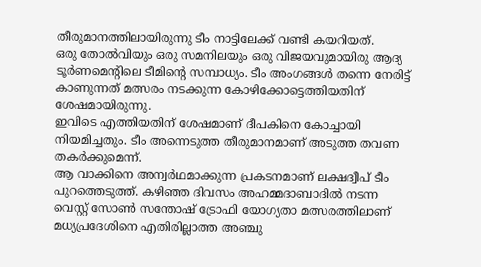തീരുമാനത്തിലായിരുന്നു ടീം നാട്ടിലേക്ക് വണ്ടി കയറിയത്.
ഒരു തോല്‍വിയും ഒരു സമനിലയും ഒരു വിജയവുമായിരു ആദ്യ ടൂര്‍ണമെന്റിലെ ടീമിന്റെ സമ്പാധ്യം. ടീം അംഗങ്ങള്‍ തന്നെ നേരിട്ട് കാണുന്നത് മത്സരം നടക്കുന്ന കോഴിക്കോട്ടെത്തിയതിന് ശേഷമായിരുന്നു.
ഇവിടെ എത്തിയതിന് ശേഷമാണ് ദീപകിനെ കോച്ചായി നിയമിച്ചതും. ടീം അന്നെടുത്ത തീരുമാനമാണ് അടുത്ത തവണ തകര്‍ക്കുമെന്ന്.
ആ വാക്കിനെ അന്വര്‍ഥമാക്കുന്ന പ്രകടനമാണ് ലക്ഷദ്വീപ് ടീം പുറത്തെടുത്ത്. കഴിഞ്ഞ ദിവസം അഹമ്മദാബാദില്‍ നടന്ന വെസ്റ്റ് സോണ്‍ സന്തോഷ് ട്രോഫി യോഗ്യതാ മത്സരത്തിലാണ് മധ്യപ്രദേശിനെ എതിരില്ലാത്ത അഞ്ചു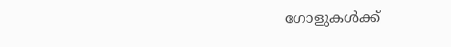ഗോളുകള്‍ക്ക്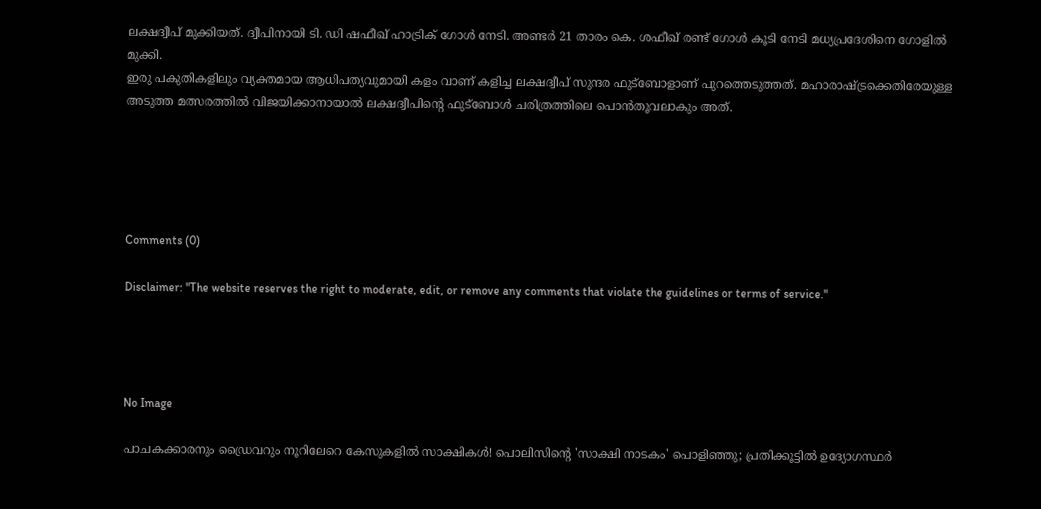ലക്ഷദ്വീപ് മുക്കിയത്. ദ്വീപിനായി ടി. ഡി ഷഫീഖ് ഹാട്രിക് ഗോള്‍ നേടി. അണ്ടര്‍ 21 താരം കെ. ശഫീഖ് രണ്ട് ഗോള്‍ കൂടി നേടി മധ്യപ്രദേശിനെ ഗോളില്‍ മുക്കി.
ഇരു പകുതികളിലും വ്യക്തമായ ആധിപത്യവുമായി കളം വാണ് കളിച്ച ലക്ഷദ്വീപ് സുന്ദര ഫുട്‌ബോളാണ് പുറത്തെടുത്തത്. മഹാരാഷ്ട്രക്കെതിരേയുള്ള അടുത്ത മത്സരത്തില്‍ വിജയിക്കാനായാല്‍ ലക്ഷദ്വീപിന്റെ ഫുട്‌ബോള്‍ ചരിത്രത്തിലെ പൊന്‍തൂവലാകും അത്.





Comments (0)

Disclaimer: "The website reserves the right to moderate, edit, or remove any comments that violate the guidelines or terms of service."




No Image

പാചകക്കാരനും ഡ്രൈവറും നൂറിലേറെ കേസുകളിൽ സാക്ഷികൾ! പൊലിസിന്റെ 'സാക്ഷി നാടകം' പൊളിഞ്ഞു; പ്രതിക്കൂട്ടിൽ ഉദ്യോഗസ്ഥർ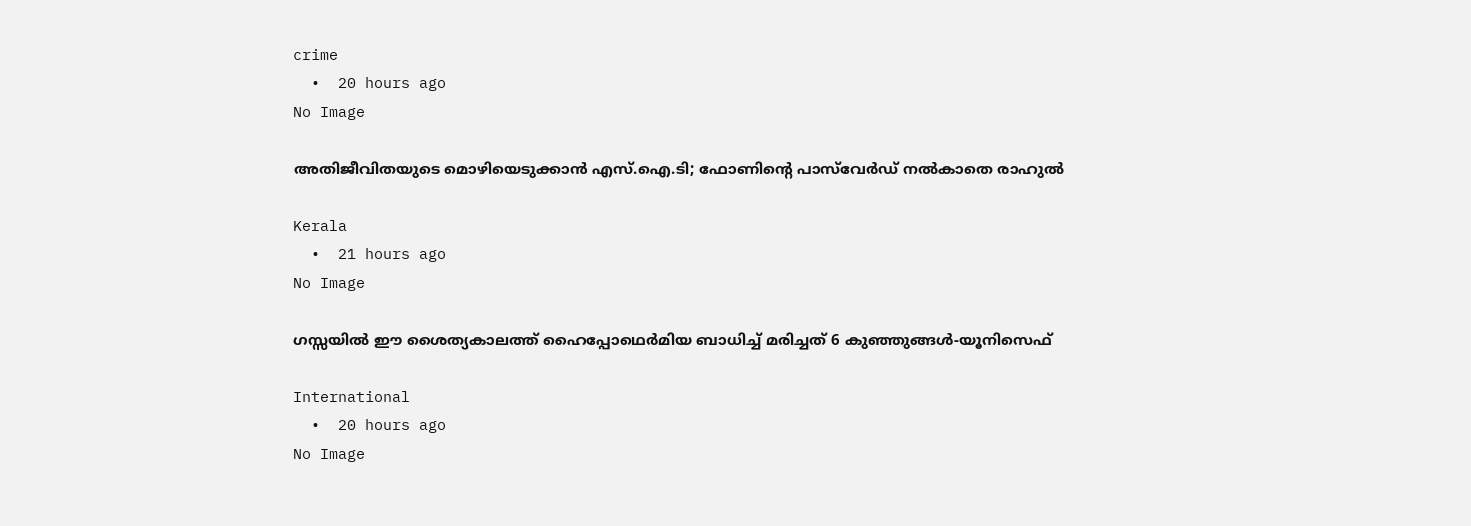crime
  •  20 hours ago
No Image

അതിജീവിതയുടെ മൊഴിയെടുക്കാന്‍ എസ്.ഐ.ടി; ഫോണിന്റെ പാസ്‌വേര്‍ഡ് നല്‍കാതെ രാഹുല്‍

Kerala
  •  21 hours ago
No Image

ഗസ്സയില്‍ ഈ ശൈത്യകാലത്ത് ഹൈപ്പോഥെര്‍മിയ ബാധിച്ച് മരിച്ചത് 6 കുഞ്ഞുങ്ങള്‍-യൂനിസെഫ്

International
  •  20 hours ago
No Image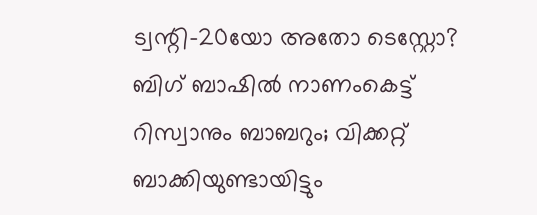ട്വന്റി-20യോ അതോ ടെസ്റ്റോ? ബിഗ് ബാഷിൽ നാണംകെട്ട് റിസ്വാനും ബാബറും; വിക്കറ്റ് ബാക്കിയുണ്ടായിട്ടും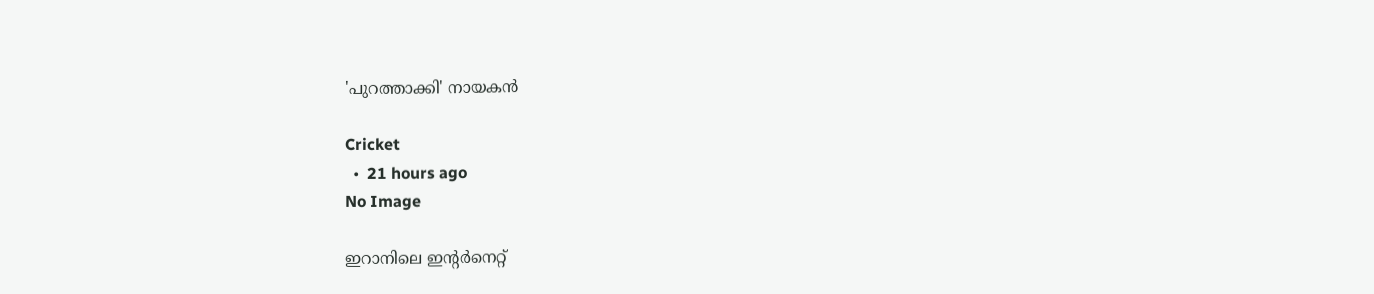'പുറത്താക്കി' നായകൻ

Cricket
  •  21 hours ago
No Image

ഇറാനിലെ ഇന്റര്‍നെറ്റ്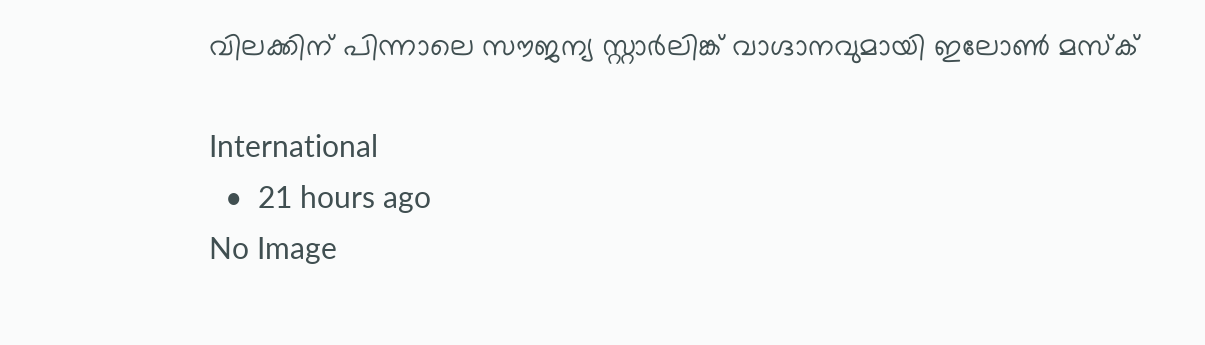വിലക്കിന് പിന്നാലെ സൗജന്യ സ്റ്റാര്‍ലിങ്ക് വാഗ്ദാനവുമായി ഇലോണ്‍ മസ്‌ക്

International
  •  21 hours ago
No Image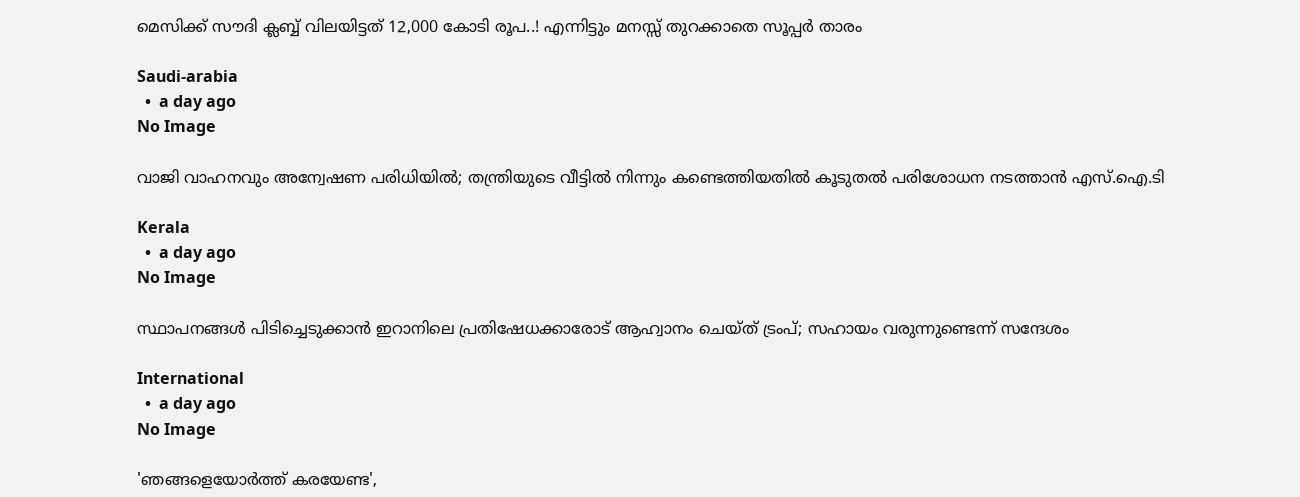മെസിക്ക് സൗദി ക്ലബ്ബ് വിലയിട്ടത് 12,000 കോടി രൂപ..! എന്നിട്ടും മനസ്സ് തുറക്കാതെ സൂപ്പര്‍ താരം

Saudi-arabia
  •  a day ago
No Image

വാജി വാഹനവും അന്വേഷണ പരിധിയില്‍; തന്ത്രിയുടെ വീട്ടില്‍ നിന്നും കണ്ടെത്തിയതില്‍ കൂടുതല്‍ പരിശോധന നടത്താന്‍ എസ്.ഐ.ടി

Kerala
  •  a day ago
No Image

സ്ഥാപനങ്ങള്‍ പിടിച്ചെടുക്കാന്‍ ഇറാനിലെ പ്രതിഷേധക്കാരോട് ആഹ്വാനം ചെയ്ത് ട്രംപ്; സഹായം വരുന്നുണ്ടെന്ന് സന്ദേശം

International
  •  a day ago
No Image

'ഞങ്ങളെയോര്‍ത്ത് കരയേണ്ട',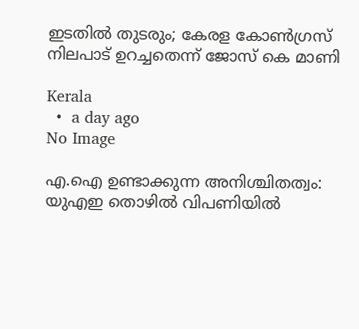ഇടതില്‍ തുടരും; കേരള കോണ്‍ഗ്രസ് നിലപാട് ഉറച്ചതെന്ന് ജോസ് കെ മാണി

Kerala
  •  a day ago
No Image

എ.ഐ ഉണ്ടാക്കുന്ന അനിശ്ചിതത്വം: യുഎഇ തൊഴില്‍ വിപണിയില്‍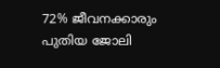72% ജീവനക്കാരും പുതിയ ജോലി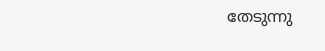തേടുന്നു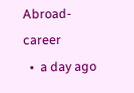Abroad-career
  •  a day ago